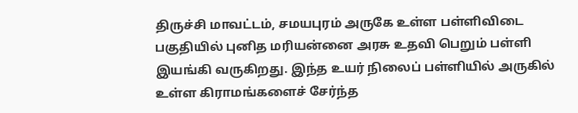திருச்சி மாவட்டம், சமயபுரம் அருகே உள்ள பள்ளிவிடை பகுதியில் புனித மரியன்னை அரசு உதவி பெறும் பள்ளி இயங்கி வருகிறது. இந்த உயர் நிலைப் பள்ளியில் அருகில் உள்ள கிராமங்களைச் சேர்ந்த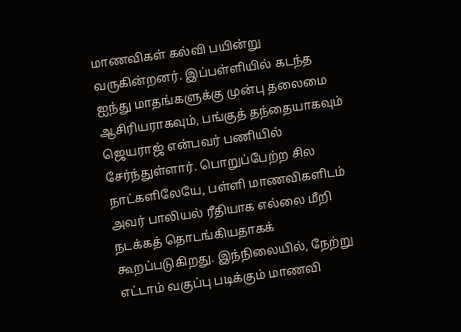மாணவிகள் கல்வி பயின்று வருகின்றனர். இப்பள்ளியில் கடந்த ஐந்து மாதங்களுக்கு முன்பு தலைமை ஆசிரியராகவும், பங்குத் தந்தையாகவும் ஜெயராஜ் என்பவர் பணியில் சேர்ந்துள்ளார். பொறுப்பேற்ற சில நாட்களிலேயே, பள்ளி மாணவிகளிடம் அவர் பாலியல் ரீதியாக எல்லை மீறி நடக்கத் தொடங்கியதாகக் கூறப்படுகிறது. இந்நிலையில், நேற்று எட்டாம் வகுப்பு படிக்கும் மாணவி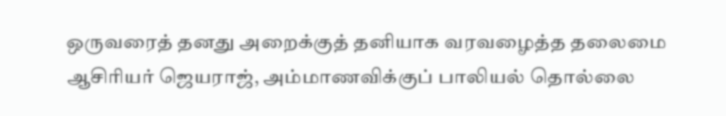ஒருவரைத் தனது அறைக்குத் தனியாக வரவழைத்த தலைமை ஆசிரியர் ஜெயராஜ், அம்மாணவிக்குப் பாலியல் தொல்லை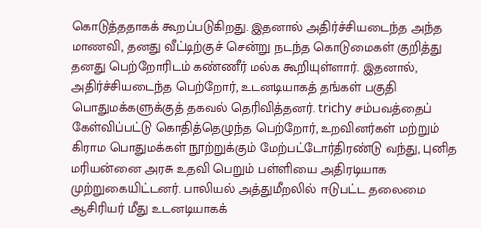கொடுத்ததாகக் கூறப்படுகிறது. இதனால் அதிர்ச்சியடைந்த அந்த மாணவி, தனது வீட்டிற்குச் சென்று நடந்த கொடுமைகள் குறித்து தனது பெற்றோரிடம் கண்ணீர் மல்க கூறியுள்ளார். இதனால், அதிர்ச்சியடைந்த பெற்றோர், உடனடியாகத் தங்கள் பகுதி பொதுமக்களுக்குத் தகவல் தெரிவித்தனர். trichy சம்பவத்தைப் கேள்விப்பட்டு கொதித்தெழுந்த பெற்றோர், உறவினர்கள் மற்றும் கிராம பொதுமக்கள் நூற்றுக்கும் மேற்பட்டோர்திரண்டு வந்து, புனித மரியன்னை அரசு உதவி பெறும் பள்ளியை அதிரடியாக முற்றுகையிட்டனர். பாலியல் அத்துமீறலில் ஈடுபட்ட தலைமை ஆசிரியர் மீது உடனடியாகக்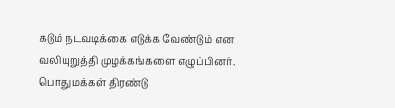கடும் நடவடிக்கை எடுக்க வேண்டும் என வலியுறுத்தி முழக்கங்களை எழுப்பினர். பொதுமக்கள் திரண்டு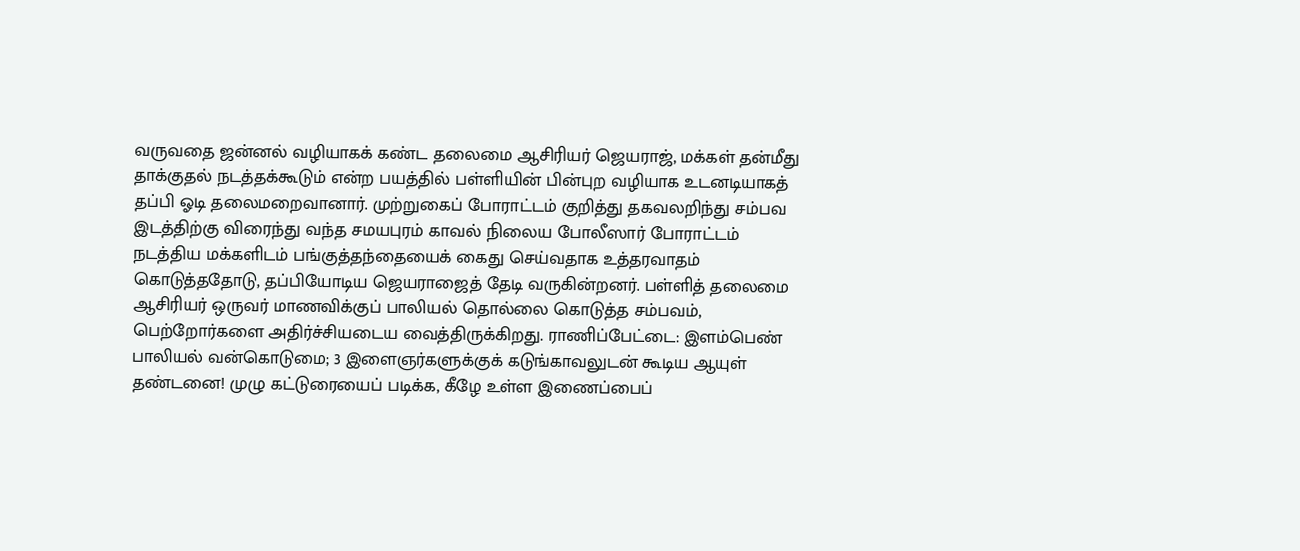வருவதை ஜன்னல் வழியாகக் கண்ட தலைமை ஆசிரியர் ஜெயராஜ், மக்கள் தன்மீது தாக்குதல் நடத்தக்கூடும் என்ற பயத்தில் பள்ளியின் பின்புற வழியாக உடனடியாகத் தப்பி ஓடி தலைமறைவானார். முற்றுகைப் போராட்டம் குறித்து தகவலறிந்து சம்பவ இடத்திற்கு விரைந்து வந்த சமயபுரம் காவல் நிலைய போலீஸார் போராட்டம் நடத்திய மக்களிடம் பங்குத்தந்தையைக் கைது செய்வதாக உத்தரவாதம் கொடுத்ததோடு, தப்பியோடிய ஜெயராஜைத் தேடி வருகின்றனர். பள்ளித் தலைமை ஆசிரியர் ஒருவர் மாணவிக்குப் பாலியல் தொல்லை கொடுத்த சம்பவம், பெற்றோர்களை அதிர்ச்சியடைய வைத்திருக்கிறது. ராணிப்பேட்டை: இளம்பெண் பாலியல் வன்கொடுமை; 3 இளைஞர்களுக்குக் கடுங்காவலுடன் கூடிய ஆயுள் தண்டனை! முழு கட்டுரையைப் படிக்க, கீழே உள்ள இணைப்பைப்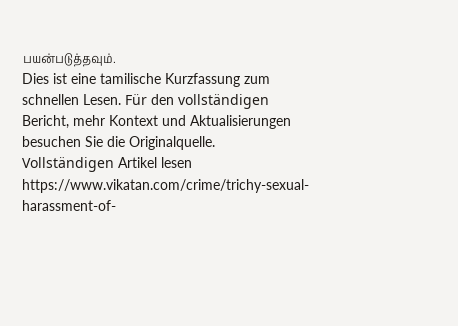பயன்படுத்தவும்.
Dies ist eine tamilische Kurzfassung zum schnellen Lesen. Für den vollständigen Bericht, mehr Kontext und Aktualisierungen besuchen Sie die Originalquelle.
Vollständigen Artikel lesen
https://www.vikatan.com/crime/trichy-sexual-harassment-of-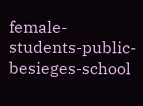female-students-public-besieges-school